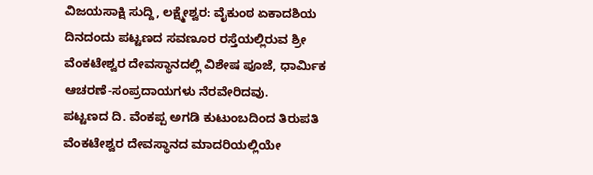ವಿಜಯಸಾಕ್ಷಿ ಸುದ್ದಿ, ಲಕ್ಷ್ಮೇಶ್ವರ: ವೈಕುಂಠ ಏಕಾದಶಿಯ ದಿನದಂದು ಪಟ್ಟಣದ ಸವಣೂರ ರಸ್ತೆಯಲ್ಲಿರುವ ಶ್ರೀ ವೆಂಕಟೇಶ್ವರ ದೇವಸ್ಥಾನದಲ್ಲಿ ವಿಶೇಷ ಪೂಜೆ, ಧಾರ್ಮಿಕ ಆಚರಣೆ-ಸಂಪ್ರದಾಯಗಳು ನೆರವೇರಿದವು.
ಪಟ್ಟಣದ ದಿ. ವೆಂಕಪ್ಪ ಅಗಡಿ ಕುಟುಂಬದಿಂದ ತಿರುಪತಿ ವೆಂಕಟೇಶ್ವರ ದೇವಸ್ಥಾನದ ಮಾದರಿಯಲ್ಲಿಯೇ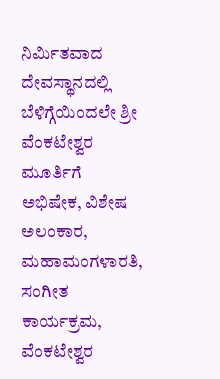ನಿರ್ಮಿತವಾದ ದೇವಸ್ಥಾನದಲ್ಲಿ ಬೆಳಿಗ್ಗೆಯಿಂದಲೇ ಶ್ರೀ ವೆಂಕಟೇಶ್ವರ ಮೂರ್ತಿಗೆ ಅಭಿಷೇಕ, ವಿಶೇಷ ಅಲಂಕಾರ, ಮಹಾಮಂಗಳಾರತಿ, ಸಂಗೀತ ಕಾರ್ಯಕ್ರಮ, ವೆಂಕಟೇಶ್ವರ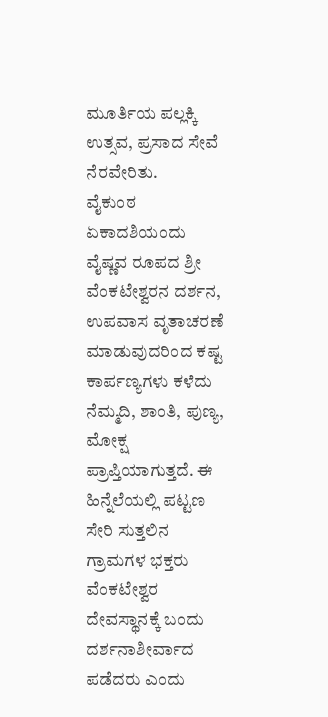ಮೂರ್ತಿಯ ಪಲ್ಲಕ್ಕಿ ಉತ್ಸವ, ಪ್ರಸಾದ ಸೇವೆ ನೆರವೇರಿತು.
ವೈಕುಂಠ ಏಕಾದಶಿಯಂದು ವೈಷ್ಣವ ರೂಪದ ಶ್ರೀ ವೆಂಕಟೇಶ್ವರನ ದರ್ಶನ, ಉಪವಾಸ ವೃತಾಚರಣೆ ಮಾಡುವುದರಿಂದ ಕಷ್ಟ ಕಾರ್ಪಣ್ಯಗಳು ಕಳೆದು ನೆಮ್ಮದಿ, ಶಾಂತಿ, ಪುಣ್ಯ, ಮೋಕ್ಷ ಪ್ರಾಪ್ತಿಯಾಗುತ್ತದೆ. ಈ ಹಿನ್ನೆಲೆಯಲ್ಲಿ ಪಟ್ಟಣ ಸೇರಿ ಸುತ್ತಲಿನ ಗ್ರಾಮಗಳ ಭಕ್ತರು ವೆಂಕಟೇಶ್ವರ ದೇವಸ್ಥಾನಕ್ಕೆ ಬಂದು ದರ್ಶನಾಶೀರ್ವಾದ ಪಡೆದರು ಎಂದು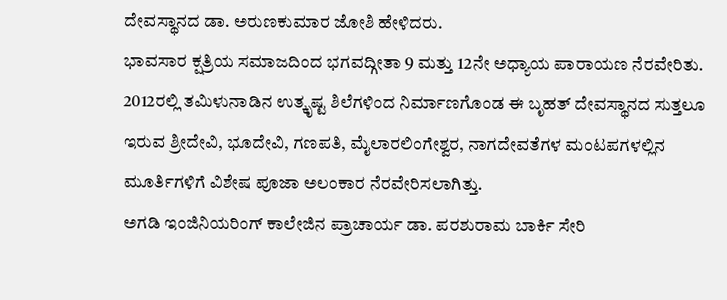ದೇವಸ್ಥಾನದ ಡಾ. ಅರುಣಕುಮಾರ ಜೋಶಿ ಹೇಳಿದರು.
ಭಾವಸಾರ ಕ್ಷತ್ರಿಯ ಸಮಾಜದಿಂದ ಭಗವದ್ಗೀತಾ 9 ಮತ್ತು 12ನೇ ಅಧ್ಯಾಯ ಪಾರಾಯಣ ನೆರವೇರಿತು. 2012ರಲ್ಲಿ ತಮಿಳುನಾಡಿನ ಉತ್ಕೃಷ್ಟ ಶಿಲೆಗಳಿಂದ ನಿರ್ಮಾಣಗೊಂಡ ಈ ಬೃಹತ್ ದೇವಸ್ಥಾನದ ಸುತ್ತಲೂ ಇರುವ ಶ್ರೀದೇವಿ, ಭೂದೇವಿ, ಗಣಪತಿ, ಮೈಲಾರಲಿಂಗೇಶ್ವರ, ನಾಗದೇವತೆಗಳ ಮಂಟಪಗಳಲ್ಲಿನ ಮೂರ್ತಿಗಳಿಗೆ ವಿಶೇಷ ಪೂಜಾ ಅಲಂಕಾರ ನೆರವೇರಿಸಲಾಗಿತ್ತು.
ಅಗಡಿ ಇಂಜಿನಿಯರಿಂಗ್ ಕಾಲೇಜಿನ ಪ್ರಾಚಾರ್ಯ ಡಾ. ಪರಶುರಾಮ ಬಾರ್ಕಿ ಸೇರಿ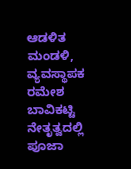ಆಡಳಿತ ಮಂಡಳಿ, ವ್ಯವಸ್ಥಾಪಕ ರಮೇಶ ಬಾವಿಕಟ್ಟಿ ನೇತೃತ್ವದಲ್ಲಿ ಪೂಜಾ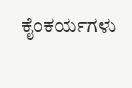ಕೈಂಕರ್ಯಗಳು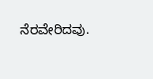ನೆರವೇರಿದವು.